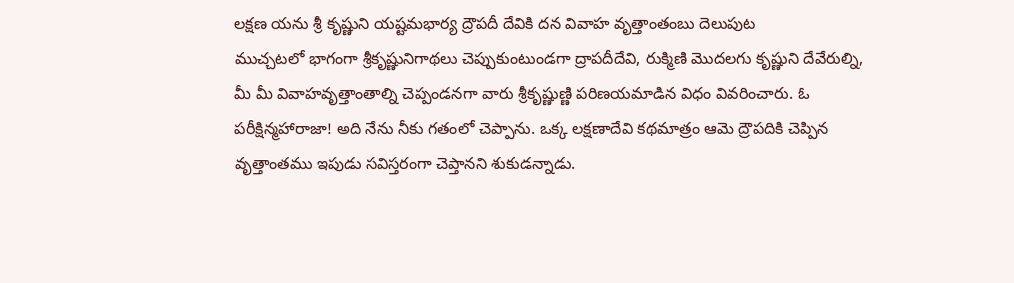లక్షణ యను శ్రీ కృష్ణుని యష్టమభార్య ద్రౌపదీ దేవికి దన వివాహ వృత్తాంతంబు దెలుపుట
ముచ్చటలో భాగంగా శ్రీకృష్ణునిగాథలు చెప్పుకుంటుండగా ద్రాపదీదేవి, రుక్మిణి మొదలగు కృష్ణుని దేవేరుల్ని, మీ మీ వివాహవృత్తాంతాల్ని చెప్పండనగా వారు శ్రీకృష్ణుణ్ణి పరిణయమాడిన విధం వివరించారు. ఓ పరీక్షిన్మహారాజా! అది నేను నీకు గతంలో చెప్పాను. ఒక్క లక్షణాదేవి కథమాత్రం ఆమె ద్రౌపదికి చెప్పిన వృత్తాంతము ఇపుడు సవిస్తరంగా చెప్తానని శుకుడన్నాడు.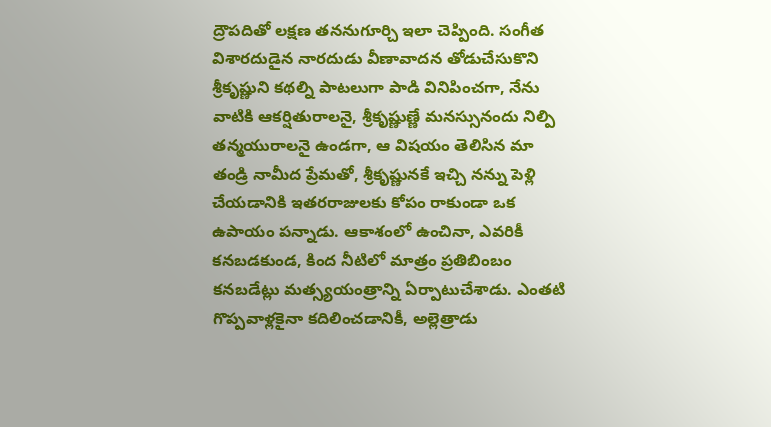ద్రౌపదితో లక్షణ తననుగూర్చి ఇలా చెప్పింది. సంగీత విశారదుడైన నారదుడు వీణావాదన తోడుచేసుకొని శ్రీకృష్ణుని కథల్ని పాటలుగా పాడి వినిపించగా, నేను వాటికి ఆకర్షితురాలనై, శ్రీకృష్ణుణ్ణే మనస్సునందు నిల్పి తన్మయురాలనై ఉండగా, ఆ విషయం తెలిసిన మా తండ్రి నామీద ప్రేమతో, శ్రీకృష్ణునకే ఇచ్చి నన్ను పెళ్లి చేయడానికి ఇతరరాజులకు కోపం రాకుండా ఒక ఉపాయం పన్నాడు. ఆకాశంలో ఉంచినా, ఎవరికీ కనబడకుండ, కింద నీటిలో మాత్రం ప్రతిబింబం కనబడేట్లు మత్స్యయంత్రాన్ని ఏర్పాటుచేశాడు. ఎంతటి గొప్పవాళ్లకైనా కదిలించడానికీ, అల్లెత్రాడు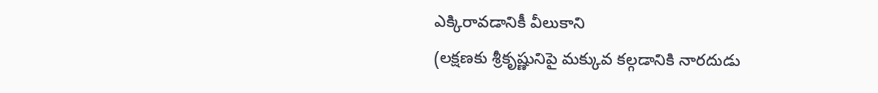ఎక్కిరావడానికీ వీలుకాని
(లక్షణకు శ్రీకృష్ణునిపై మక్కువ కల్గడానికి నారదుడు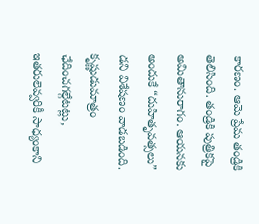కారణం. ఆమె ప్రేమ తండ్రికి తెలిసింది. తండ్రికి పుత్రికపై అమితానురాగం. ఆయనకు అందుకే “దుహితృవత్సలు” డని విశేషణం వాడబడింది. కృష్ణుడుమాత్రం ఛేదించగల్గేటట్లు, ఇతరులెవ్వరికీ సాధ్యంకాని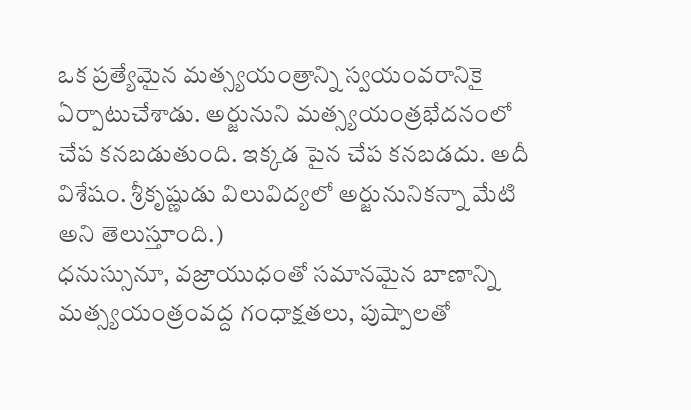ఒక ప్రత్యేమైన మత్స్యయంత్రాన్ని స్వయంవరానికై ఏర్పాటుచేశాడు. అర్జునుని మత్స్యయంత్రభేదనంలో చేప కనబడుతుంది. ఇక్కడ పైన చేప కనబడదు. అదీ విశేషం. శ్రీకృష్ణుడు విలువిద్యలో అర్జునునికన్నా మేటి అని తెలుస్తూంది.)
ధనుస్సునూ, వజ్రాయుధంతో సమానమైన బాణాన్ని మత్స్యయంత్రంవద్ద గంధాక్షతలు, పుష్పాలతో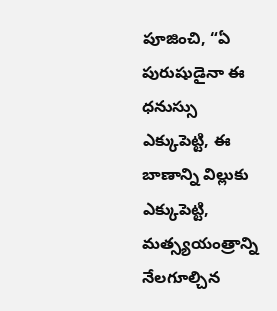పూజించి, “ఏ పురుషుడైనా ఈ ధనుస్సు ఎక్కుపెట్టి, ఈ బాణాన్ని విల్లుకు ఎక్కుపెట్టి, మత్స్యయంత్రాన్ని నేలగూల్చిన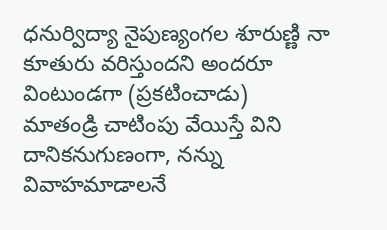ధనుర్విద్యా నైపుణ్యంగల శూరుణ్ణి నా కూతురు వరిస్తుందని అందరూ వింటుండగా (ప్రకటించాడు)
మాతండ్రి చాటింపు వేయిస్తే విని దానికనుగుణంగా, నన్ను వివాహమాడాలనే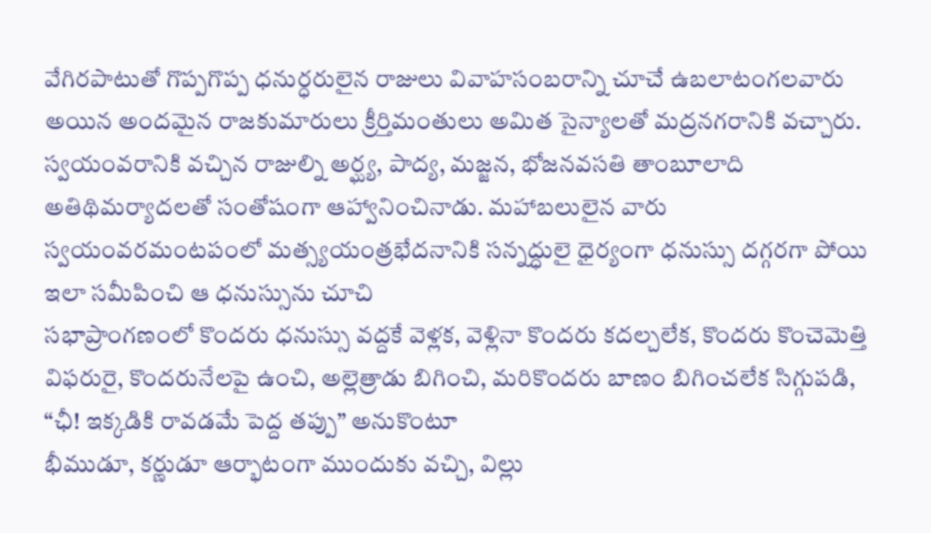వేగిరపాటుతో గొప్పగొప్ప ధనుర్ధరులైన రాజులు వివాహసంబరాన్ని చూచే ఉబలాటంగలవారు అయిన అందమైన రాజకుమారులు క్రీర్తిమంతులు అమిత సైన్యాలతో మద్రనగరానికి వచ్చారు.
స్వయంవరానికి వచ్చిన రాజుల్ని అర్ఘ్య, పాద్య, మజ్జన, భోజనవసతి తాంబూలాది అతిథిమర్యాదలతో సంతోషంగా ఆహ్వానించినాడు. మహాబలులైన వారు స్వయంవరమంటపంలో మత్స్యయంత్రభేదనానికి సన్నద్ధులై ధైర్యంగా ధనుస్సు దగ్గరగా పోయి
ఇలా సమీపించి ఆ ధనుస్సును చూచి
సభాప్రాంగణంలో కొందరు ధనుస్సు వద్దకే వెళ్లక, వెళ్లినా కొందరు కదల్చలేక, కొందరు కొంచెమెత్తి విఫరురై, కొందరునేలపై ఉంచి, అల్లెత్రాడు బిగించి, మరికొందరు బాణం బిగించలేక సిగ్గుపడి, “ఛీ! ఇక్కడికి రావడమే పెద్ద తప్పు” అనుకొంటూ
భీముడూ, కర్ణుడూ ఆర్భాటంగా ముందుకు వచ్చి, విల్లు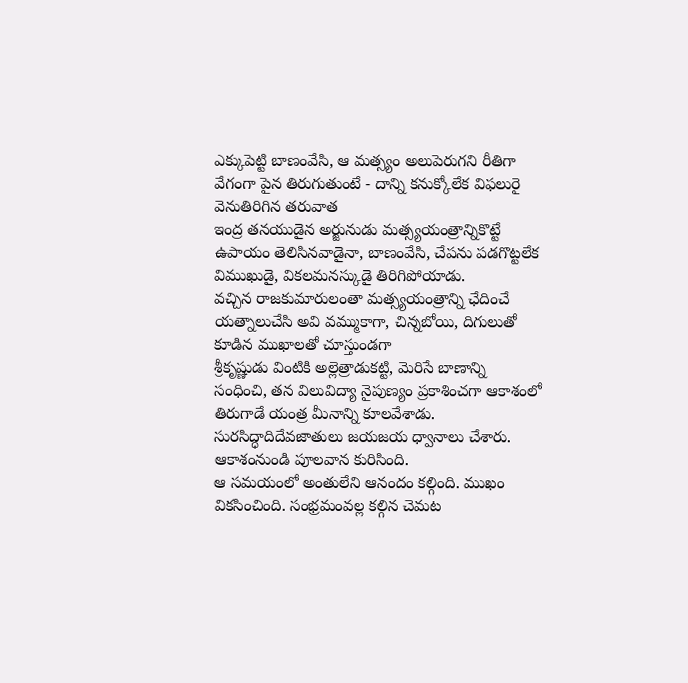ఎక్కుపెట్టి బాణంవేసి, ఆ మత్స్యం అలుపెరుగని రీతిగా వేగంగా పైన తిరుగుతుంటే - దాన్ని కనుక్కోలేక విఫలురై వెనుతిరిగిన తరువాత
ఇంద్ర తనయుడైన అర్జునుడు మత్స్యయంత్రాన్నికొట్టే ఉపాయం తెలిసినవాడైనా, బాణంవేసి, చేపను పడగొట్టలేక విముఖుడై, వికలమనస్కుడై తిరిగిపోయాడు.
వచ్చిన రాజకుమారులంతా మత్స్యయంత్రాన్ని ఛేదించే యత్నాలుచేసి అవి వమ్ముకాగా, చిన్నబోయి, దిగులుతో కూడిన ముఖాలతో చూస్తుండగా
శ్రీకృష్ణుడు వింటికి అల్లెత్రాడుకట్టి, మెరిసే బాణాన్ని సంధించి, తన విలువిద్యా నైపుణ్యం ప్రకాశించగా ఆకాశంలో తిరుగాడే యంత్ర మీనాన్ని కూలవేశాడు. సురసిద్ధాదిదేవజాతులు జయజయ ధ్వానాలు చేశారు. ఆకాశంనుండి పూలవాన కురిసింది.
ఆ సమయంలో అంతులేని ఆనందం కల్గింది. ముఖం వికసించింది. సంభ్రమంవల్ల కల్గిన చెమట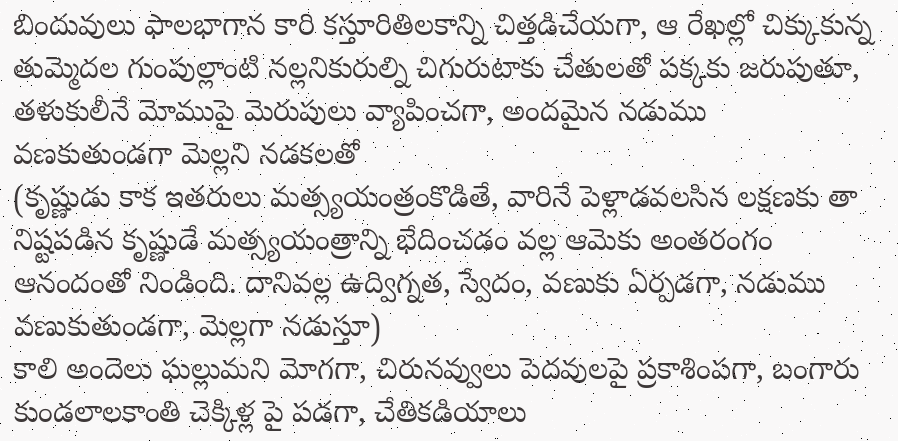బిందువులు ఫాలభాగాన కారి కస్తూరితిలకాన్ని చిత్తడిచేయగా, ఆ రేఖల్లో చిక్కుకున్న తుమ్మెదల గుంపుల్లాంటి నల్లనికురుల్ని చిగురుటాకు చేతులతో పక్కకు జరుపుతూ, తళుకులీనే మోముపై మెరుపులు వ్యాపించగా, అందమైన నడుము వణకుతుండగా మెల్లని నడకలతో
(కృష్ణుడు కాక ఇతరులు మత్స్యయంత్రంకొడితే, వారినే పెళ్లాడవలసిన లక్షణకు తా నిష్టపడిన కృష్ణుడే మత్స్యయంత్రాన్ని భేదించడం వల్ల ఆమెకు అంతరంగం ఆనందంతో నిండింది. దానివల్ల ఉద్విగ్నత, స్వేదం, వణుకు ఏర్పడగా, నడుము వణుకుతుండగా, మెల్లగా నడుస్తూ)
కాలి అందెలు ఘల్లుమని మోగగా, చిరునవ్వులు పెదవులపై ప్రకాశింపగా, బంగారు కుండలాలకాంతి చెక్కిళ్ల పై పడగా, చేతికడియాలు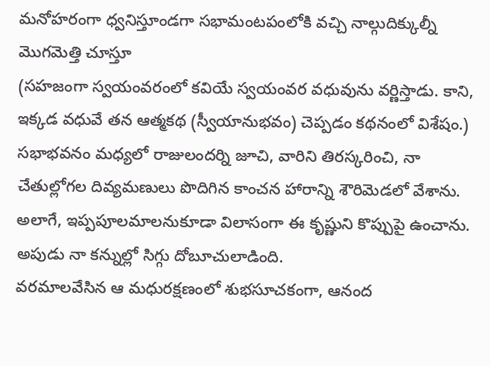మనోహరంగా ధ్వనిస్తూండగా సభామంటపంలోకి వచ్చి నాల్గుదిక్కుల్నీ మొగమెత్తి చూస్తూ
(సహజంగా స్వయంవరంలో కవియే స్వయంవర వధువును వర్ణిస్తాడు. కాని, ఇక్కడ వధువే తన ఆత్మకథ (స్వీయానుభవం) చెప్పడం కథనంలో విశేషం.)
సభాభవనం మధ్యలో రాజులందర్ని జూచి, వారిని తిరస్కరించి, నా చేతుల్లోగల దివ్యమణులు పొదిగిన కాంచన హారాన్ని శౌరిమెడలో వేశాను. అలాగే, ఇప్పపూలమాలనుకూడా విలాసంగా ఈ కృష్ణుని కొప్పుపై ఉంచాను. అపుడు నా కన్నుల్లో సిగ్గు దోబూచులాడింది.
వరమాలవేసిన ఆ మధురక్షణంలో శుభసూచకంగా, ఆనంద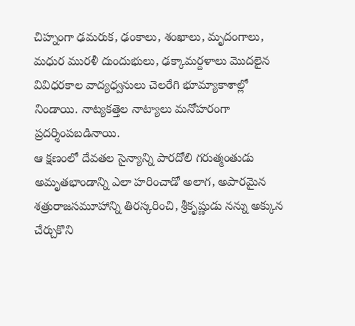చిహ్నంగా ఢమరుక, ఢంకాలు, శంఖాలు, మృదంగాలు, మధుర మురళీ దుందుభులు, ఢక్కామర్దళాలు మొదలైన వివిధరకాల వాద్యధ్వనులు చెలరేగి భూమ్యాకాశాల్లో నిండాయి. నాట్యకత్తెల నాట్యాలు మనోహరంగా ప్రదర్శింపబడినాయి.
ఆ క్షణంలో దేవతల సైన్యాన్ని పారదోలి గరుత్మంతుడు అమృతభాండాన్ని ఎలా హరించాడో అలాగ, అపారమైన శత్రురాజసమూహాన్ని తిరస్కరించి, శ్రీకృష్ణుడు నన్ను అక్కున చేర్చుకొని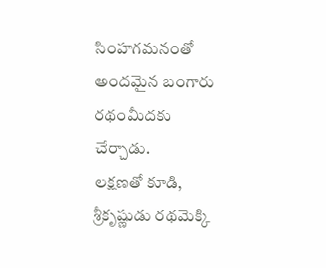సింహగమనంతో అందమైన బంగారు రథంమీదకు చేర్చాడు.
లక్షణతో కూడి, శ్రీకృష్ణుడు రథమెక్కి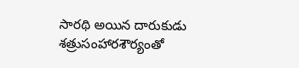సారథి అయిన దారుకుడు శత్రుసంహారశౌర్యంతో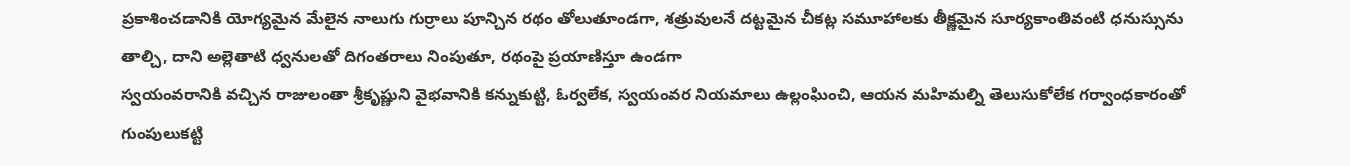ప్రకాశించడానికి యోగ్యమైన మేలైన నాలుగు గుర్రాలు పూన్చిన రథం తోలుతూండగా, శత్రువులనే దట్టమైన చీకట్ల సమూహాలకు తీక్ష్ణమైన సూర్యకాంతివంటి ధనుస్సును తాల్చి, దాని అల్లెతాటి ధ్వనులతో దిగంతరాలు నింపుతూ, రథంపై ప్రయాణిస్తూ ఉండగా
స్వయంవరానికి వచ్చిన రాజులంతా శ్రీకృష్ణుని వైభవానికి కన్నుకుట్టి, ఓర్వలేక, స్వయంవర నియమాలు ఉల్లంఘించి, ఆయన మహిమల్ని తెలుసుకోలేక గర్వాంధకారంతో గుంపులుకట్టి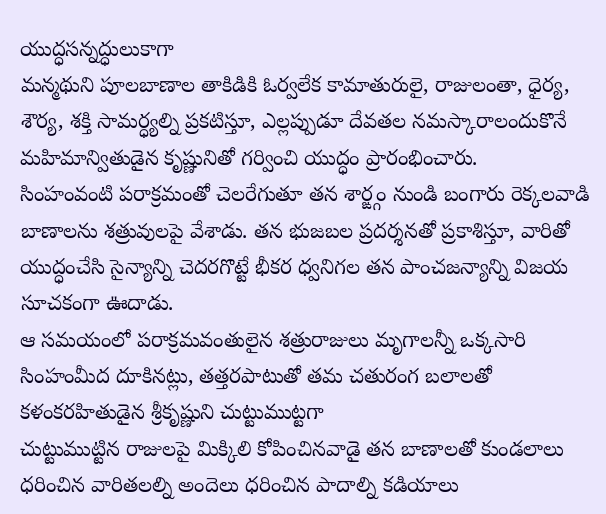యుద్ధసన్నద్ధులుకాగా
మన్మథుని పూలబాణాల తాకిడికి ఓర్వలేక కామాతురులై, రాజులంతా, ధైర్య, శౌర్య, శక్తి సామర్ధ్యల్ని ప్రకటిస్తూ, ఎల్లప్పుడూ దేవతల నమస్కారాలందుకొనే మహిమాన్వితుడైన కృష్ణునితో గర్వించి యుద్ధం ప్రారంభించారు.
సింహంవంటి పరాక్రమంతో చెలరేగుతూ తన శార్ఙ్గం నుండి బంగారు రెక్కలవాడి బాణాలను శత్రువులపై వేశాడు. తన భుజబల ప్రదర్శనతో ప్రకాశిస్తూ, వారితో యుద్ధంచేసి సైన్యాన్ని చెదరగొట్టే భీకర ధ్వనిగల తన పాంచజన్యాన్ని విజయ సూచకంగా ఊదాడు.
ఆ సమయంలో పరాక్రమవంతులైన శత్రురాజులు మృగాలన్నీ ఒక్కసారి సింహంమీద దూకినట్లు, తత్తరపాటుతో తమ చతురంగ బలాలతో కళంకరహితుడైన శ్రీకృష్ణుని చుట్టుముట్టగా
చుట్టుముట్టిన రాజులపై మిక్కిలి కోపించినవాడై తన బాణాలతో కుండలాలు ధరించిన వారితలల్ని అందెలు ధరించిన పాదాల్ని కడియాలు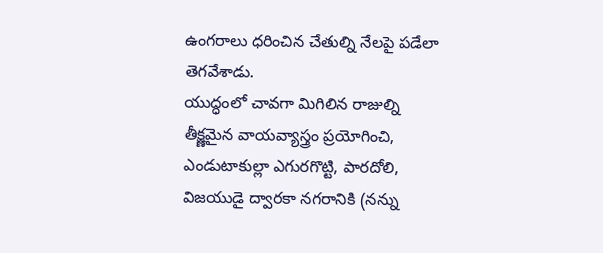ఉంగరాలు ధరించిన చేతుల్ని నేలపై పడేలా తెగవేశాడు.
యుద్ధంలో చావగా మిగిలిన రాజుల్ని తీక్ష్ణమైన వాయవ్యాస్త్రం ప్రయోగించి, ఎండుటాకుల్లా ఎగురగొట్టి, పారదోలి, విజయుడై ద్వారకా నగరానికి (నన్ను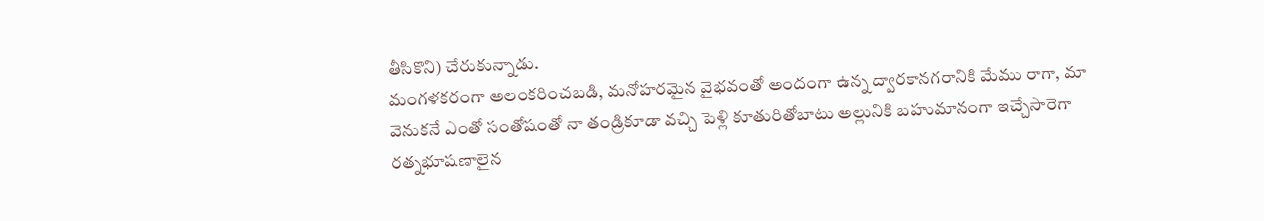తీసికొని) చేరుకున్నాడు.
మంగళకరంగా అలంకరించబడి, మనోహరమైన వైభవంతో అందంగా ఉన్న ద్వారకానగరానికి మేము రాగా, మా వెనుకనే ఎంతో సంతోషంతో నా తండ్రికూడా వచ్చి పెళ్లి కూతురితోబాటు అల్లునికి బహుమానంగా ఇచ్చేసారెగా రత్నభూషణాలైన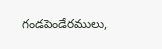గండపెండేరములు,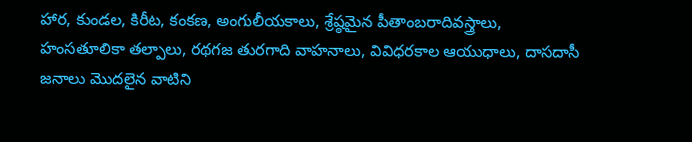హార, కుండల, కిరీట, కంకణ, అంగులీయకాలు, శ్రేష్ఠమైన పీతాంబరాదివస్త్రాలు, హంసతూలికా తల్పాలు, రథగజ తురగాది వాహనాలు, వివిధరకాల ఆయుధాలు, దాసదాసీ జనాలు మొదలైన వాటిని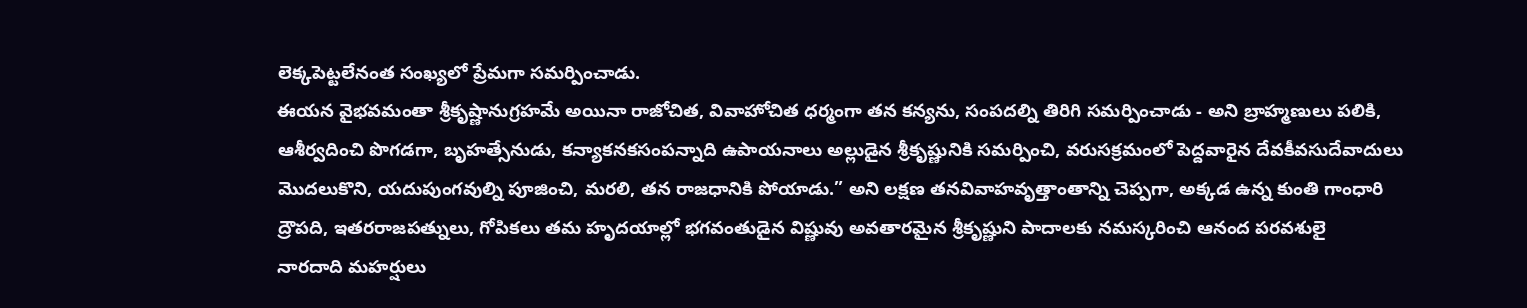లెక్కపెట్టలేనంత సంఖ్యలో ప్రేమగా సమర్పించాడు.
ఈయన వైభవమంతా శ్రీకృష్ణానుగ్రహమే అయినా రాజోచిత, వివాహోచిత ధర్మంగా తన కన్యను, సంపదల్ని తిరిగి సమర్పించాడు - అని బ్రాహ్మణులు పలికి, ఆశీర్వదించి పొగడగా, బృహత్సేనుడు, కన్యాకనకసంపన్నాది ఉపాయనాలు అల్లుడైన శ్రీకృష్ణునికి సమర్పించి, వరుసక్రమంలో పెద్దవారైన దేవకీవసుదేవాదులు మొదలుకొని, యదుపుంగవుల్ని పూజించి, మరలి, తన రాజధానికి పోయాడు.” అని లక్షణ తనవివాహవృత్తాంతాన్ని చెప్పగా, అక్కడ ఉన్న కుంతి గాంధారి ద్రౌపది, ఇతరరాజపత్నులు, గోపికలు తమ హృదయాల్లో భగవంతుడైన విష్ణువు అవతారమైన శ్రీకృష్ణుని పాదాలకు నమస్కరించి ఆనంద పరవశులై
నారదాది మహర్షులు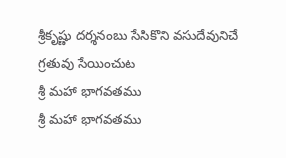శ్రీకృష్ణు దర్శనంబు సేసికొని వసుదేవునిచే గ్రతువు సేయించుట
శ్రీ మహా భాగవతము
శ్రీ మహా భాగవతము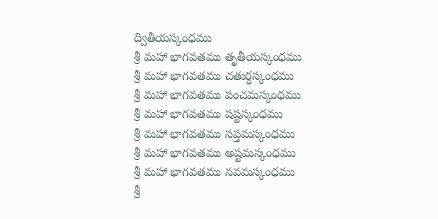ద్వితీయస్కంధము
శ్రీ మహా భాగవతము తృతీయస్కంధము
శ్రీ మహా భాగవతము చతుర్ధస్కంధము
శ్రీ మహా భాగవతము పంచమస్కంధము
శ్రీ మహా భాగవతము షష్టస్కంధము
శ్రీ మహా భాగవతము సప్తమస్కంధము
శ్రీ మహా భాగవతము అష్టమస్కంధము
శ్రీ మహా భాగవతము నవమస్కంధము
శ్రీ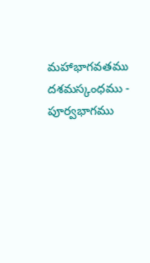మహాభాగవతము దశమస్కంధము - పూర్వభాగము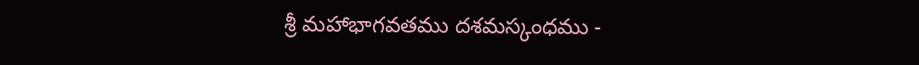శ్రీ మహాభాగవతము దశమస్కంధము -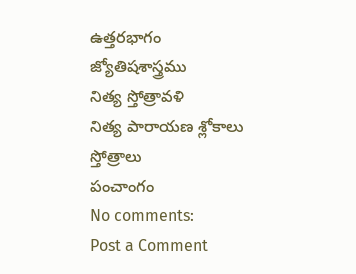ఉత్తరభాగం
జ్యోతిషశాస్త్రము
నిత్య స్తోత్రావళి
నిత్య పారాయణ శ్లోకాలు
స్తోత్రాలు
పంచాంగం
No comments:
Post a Comment